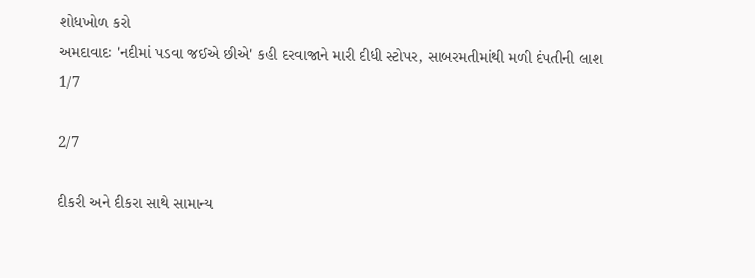શોધખોળ કરો
અમદાવાદઃ 'નદીમાં પડવા જઈએ છીએ' કહી દરવાજાને મારી દીધી સ્ટોપર, સાબરમતીમાંથી મળી દંપતીની લાશ
1/7

2/7

દીકરી અને દીકરા સાથે સામાન્ય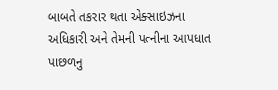બાબતે તકરાર થતા એક્સાઇઝના અધિકારી અને તેમની પત્નીના આપધાત પાછળનુ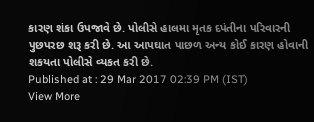કારણ શંકા ઉપજાવે છે. પોલીસે હાલમા મૃતક દપંતીના પરિવારની પુછપરછ શરૂ કરી છે. આ આપઘાત પાછળ અન્ય કોઈ કારણ હોવાની શકયતા પોલીસે વ્યકત કરી છે.
Published at : 29 Mar 2017 02:39 PM (IST)
View More